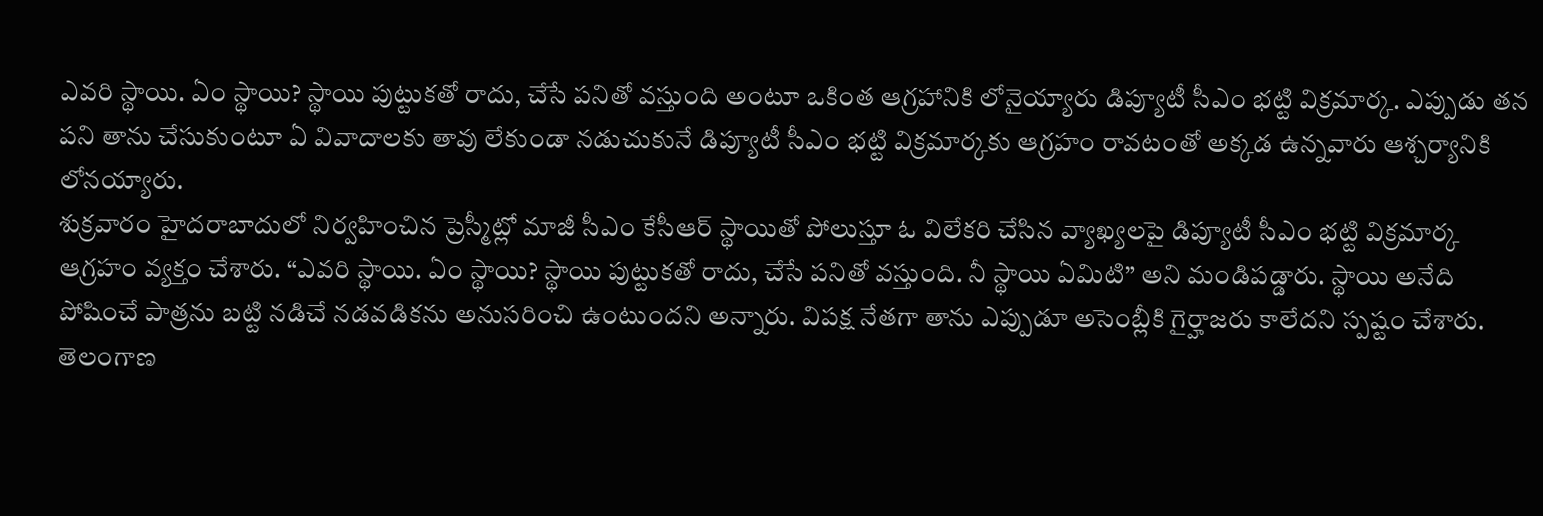ఎవరి స్థాయి. ఏం స్థాయి? స్థాయి పుట్టుకతో రాదు, చేసే పనితో వస్తుంది అంటూ ఒకింత ఆగ్రహానికి లోనైయ్యారు డిప్యూటీ సీఎం భట్టి విక్రమార్క. ఎప్పుడు తన పని తాను చేసుకుంటూ ఏ వివాదాలకు తావు లేకుండా నడుచుకునే డిప్యూటీ సీఎం భట్టి విక్రమార్కకు ఆగ్రహం రావటంతో అక్కడ ఉన్నవారు ఆశ్చర్యానికి లోనయ్యారు.
శుక్రవారం హైదరాబాదులో నిర్వహించిన ప్రెస్మీట్లో మాజీ సీఎం కేసీఆర్ స్థాయితో పోలుస్తూ ఓ విలేకరి చేసిన వ్యాఖ్యలపై డిప్యూటీ సీఎం భట్టి విక్రమార్క ఆగ్రహం వ్యక్తం చేశారు. “ఎవరి స్థాయి. ఏం స్థాయి? స్థాయి పుట్టుకతో రాదు, చేసే పనితో వస్తుంది. నీ స్థాయి ఏమిటి” అని మండిపడ్డారు. స్థాయి అనేది పోషించే పాత్రను బట్టి నడిచే నడవడికను అనుసరించి ఉంటుందని అన్నారు. విపక్ష నేతగా తాను ఎప్పుడూ అసెంబ్లీకి గైర్హాజరు కాలేదని స్పష్టం చేశారు.
తెలంగాణ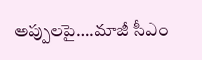అప్పులపై….మాజీ సీఎం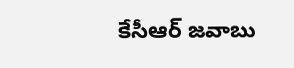కేసీఆర్ జవాబు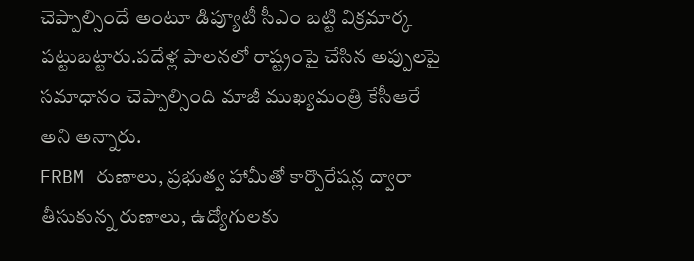చెప్పాల్సిందే అంటూ డిప్యూటీ సీఎం బట్టి విక్రమార్క పట్టుబట్టారు.పదేళ్ల పాలనలో రాష్ట్రంపై చేసిన అప్పులపై సమాధానం చెప్పాల్సింది మాజీ ముఖ్యమంత్రి కేసీఆరే అని అన్నారు.
FRBM రుణాలు, ప్రభుత్వ హామీతో కార్పొరేషన్ల ద్వారా తీసుకున్న రుణాలు, ఉద్యోగులకు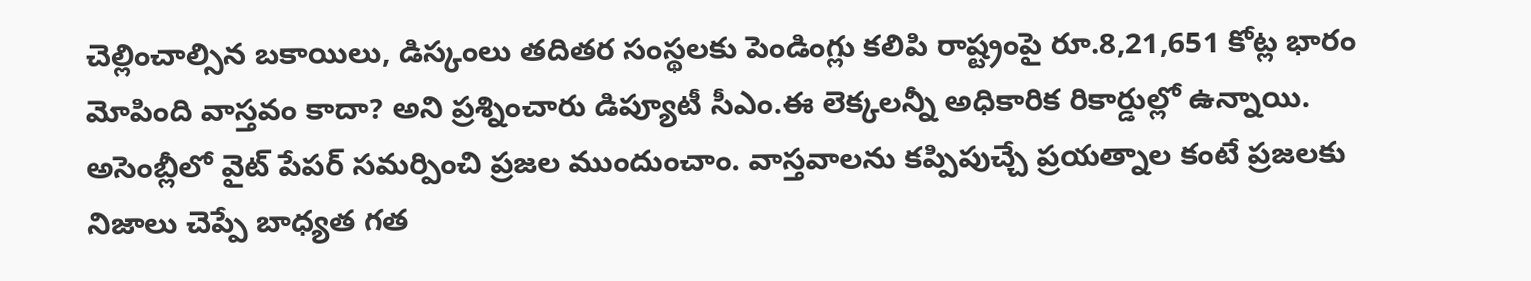చెల్లించాల్సిన బకాయిలు, డిస్కంలు తదితర సంస్థలకు పెండింగ్లు కలిపి రాష్ట్రంపై రూ.8,21,651 కోట్ల భారం మోపింది వాస్తవం కాదా? అని ప్రశ్నించారు డిప్యూటీ సీఎం.ఈ లెక్కలన్నీ అధికారిక రికార్డుల్లో ఉన్నాయి. అసెంబ్లీలో వైట్ పేపర్ సమర్పించి ప్రజల ముందుంచాం. వాస్తవాలను కప్పిపుచ్చే ప్రయత్నాల కంటే ప్రజలకు నిజాలు చెప్పే బాధ్యత గత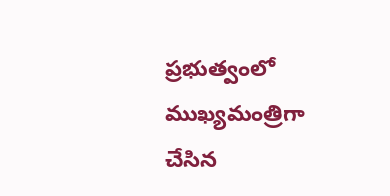ప్రభుత్వంలో ముఖ్యమంత్రిగా చేసిన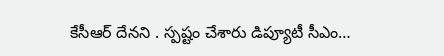కేసీఆర్ దేనని . స్పష్టం చేశారు డిప్యూటీ సీఎం…